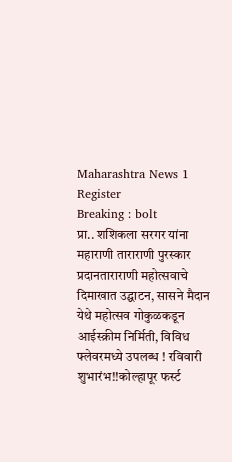Maharashtra News 1
Register
Breaking : bolt
प्रा.. शशिकला सरगर यांना महाराणी ताराराणी पुरस्कार प्रदानताराराणी महोत्सवाचे दिमाखात उद्घाटन, सासने मैदान येथे महोत्सव गोकुळकडून आईस्क्रीम निर्मिती, विविध फ्लेवरमध्ये उपलब्ध ! रविवारी शुभारंभ!!कोल्हापूर फर्स्ट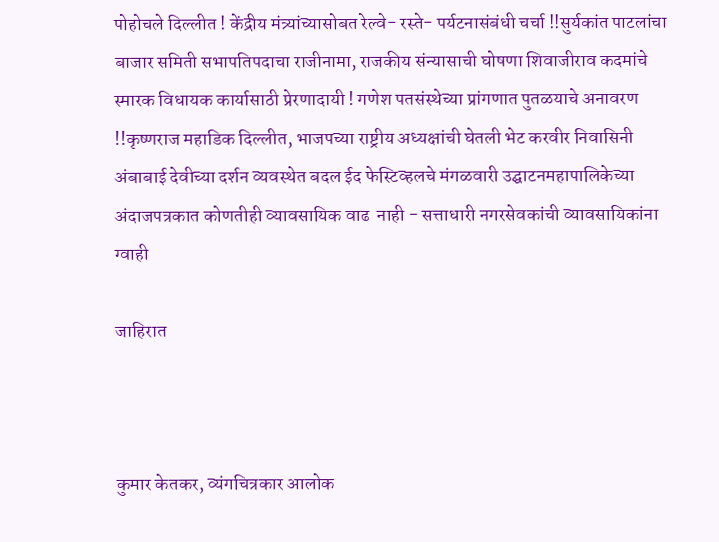पोहोचले दिल्लीत ! केंद्रीय मंत्र्यांच्यासोबत रेल्वे- रस्ते- पर्यटनासंबंधी चर्चा !!सुर्यकांत पाटलांचा बाजार समिती सभापतिपदाचा राजीनामा, राजकीय संन्यासाची घोषणा शिवाजीराव कदमांचे स्मारक विधायक कार्यासाठी प्रेरणादायी ! गणेश पतसंस्थेच्या प्रांगणात पुतळयाचे अनावरण !!कृष्णराज महाडिक दिल्लीत, भाजपच्या राष्ट्रीय अध्यक्षांची घेतली भेट करवीर निवासिनी अंबाबाई देवीच्या दर्शन व्यवस्थेत बदल ईद फेस्टिव्हलचे मंगळवारी उद्घाटनमहापालिकेच्या अंदाजपत्रकात कोणतीही व्यावसायिक वाढ  नाही - सत्ताधारी नगरसेवकांची व्यावसायिकांना ग्वाही

जाहिरात



कुमार केतकर, व्यंगचित्रकार आलोक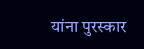यांना पुरस्कार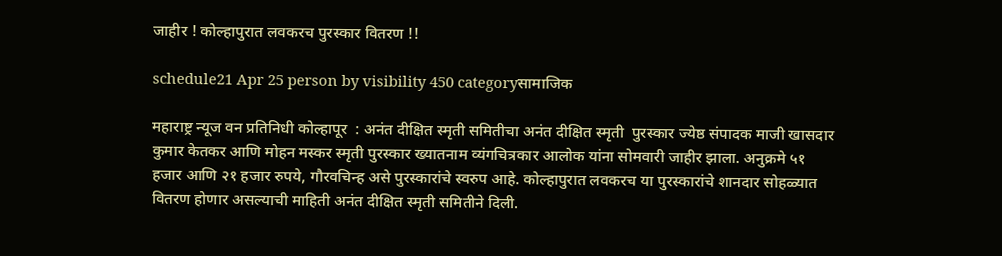जाहीर ! कोल्हापुरात लवकरच पुरस्कार वितरण !!

schedule21 Apr 25 person by visibility 450 categoryसामाजिक

महाराष्ट्र न्यूज वन प्रतिनिधी कोल्हापूर  : अनंत दीक्षित स्मृती समितीचा अनंत दीक्षित स्मृती  पुरस्कार ज्येष्ठ संपादक माजी खासदार कुमार केतकर आणि मोहन मस्कर स्मृती पुरस्कार ख्यातनाम व्यंगचित्रकार आलोक यांना सोमवारी जाहीर झाला. अनुक्रमे ५१ हजार आणि २१ हजार रुपये, गौरवचिन्ह असे पुरस्कारांचे स्वरुप आहे. कोल्हापुरात लवकरच या पुरस्कारांचे शानदार सोहळ्यात वितरण होणार असल्याची माहिती अनंत दीक्षित स्मृती समितीने दिली.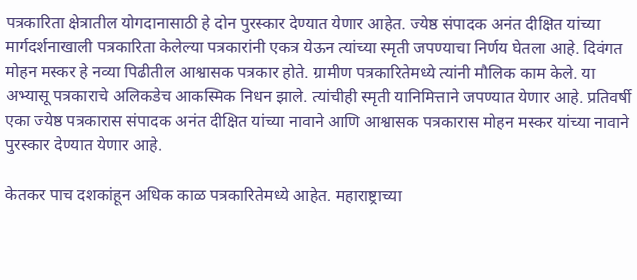पत्रकारिता क्षेत्रातील योगदानासाठी हे दोन पुरस्कार देण्यात येणार आहेत. ज्येष्ठ संपादक अनंत दीक्षित यांच्या मार्गदर्शनाखाली पत्रकारिता केलेल्या पत्रकारांनी एकत्र येऊन त्यांच्या स्मृती जपण्याचा निर्णय घेतला आहे. दिवंगत मोहन मस्कर हे नव्या पिढीतील आश्वासक पत्रकार होते. ग्रामीण पत्रकारितेमध्ये त्यांनी मौलिक काम केले. या अभ्यासू पत्रकाराचे अलिकडेच आकस्मिक निधन झाले. त्यांचीही स्मृती यानिमित्ताने जपण्यात येणार आहे. प्रतिवर्षी एका ज्येष्ठ पत्रकारास संपादक अनंत दीक्षित यांच्या नावाने आणि आश्वासक पत्रकारास मोहन मस्कर यांच्या नावाने पुरस्कार देण्यात येणार आहे.

केतकर पाच दशकांहून अधिक काळ पत्रकारितेमध्ये आहेत. महाराष्ट्राच्या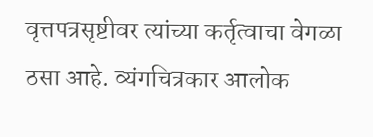वृत्तपत्रसृष्टीवर त्यांच्या कर्तृत्वाचा वेगळा ठसा आहे. व्यंगचित्रकार आलोक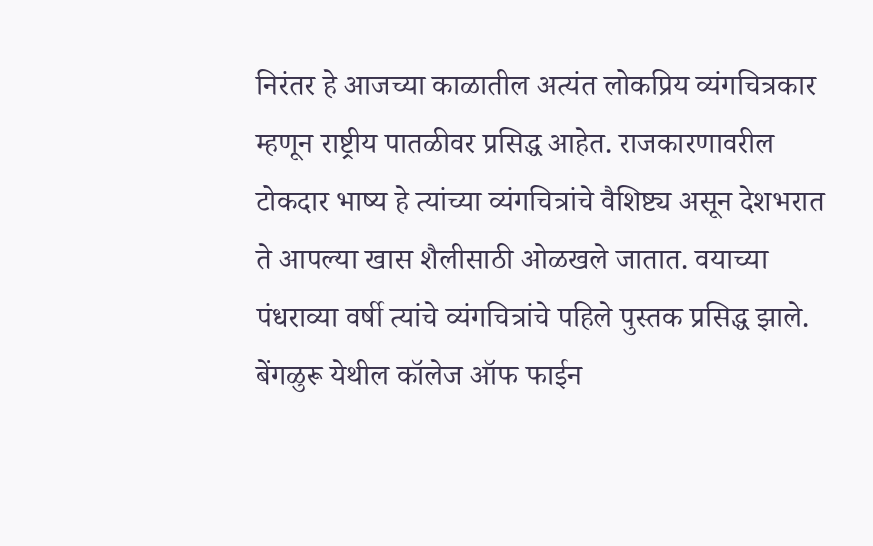निरंतर हे आजच्या काळातील अत्यंत लोकप्रिय व्यंगचित्रकार म्हणून राष्ट्रीय पातळीवर प्रसिद्ध आहेत. राजकारणावरील टोकदार भाष्य हे त्यांच्या व्यंगचित्रांचे वैशिष्ट्य असून देशभरात ते आपल्या खास शैलीसाठी ओळखले जातात. वयाच्या पंधराव्या वर्षी त्यांचे व्यंगचित्रांचे पहिले पुस्तक प्रसिद्ध झाले. बेंगळुरू येथील कॉलेज ऑफ फाईन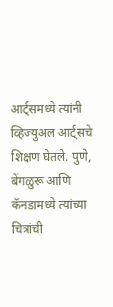आर्ट्समध्ये त्यांनी व्हिज्युअल आर्ट्सचे शिक्षण घेतले. पुणे, बेंगळुरू आणि कॅनडामध्ये त्यांच्या चित्रांची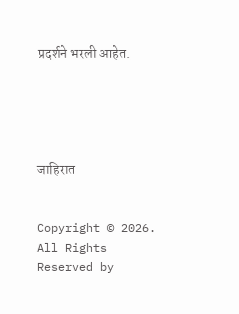प्रदर्शने भरली आहेत.





जाहिरात


Copyright © 2026. All Rights Reserved by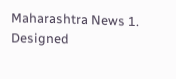Maharashtra News 1.
Designed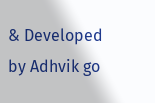& Developed by Adhvik go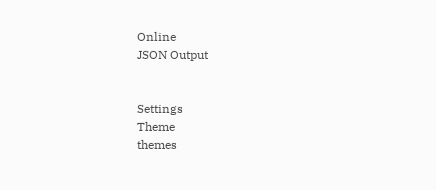Online
JSON Output


Settings
Theme
themes